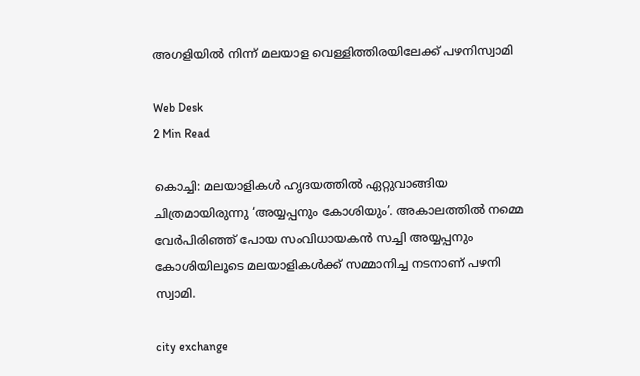അഗളിയില്‍ നിന്ന് മലയാള വെള്ളിത്തിരയിലേക്ക് പഴനിസ്വാമി

Web Desk
2 Min Read

കൊച്ചി: മലയാളികള്‍ ഹൃദയത്തില്‍ ഏറ്റുവാങ്ങിയ ചിത്രമായിരുന്നു ‘അയ്യപ്പനും കോശിയും’. അകാലത്തില്‍ നമ്മെ വേര്‍പിരിഞ്ഞ് പോയ സംവിധായകന്‍ സച്ചി അയ്യപ്പനും കോശിയിലൂടെ മലയാളികള്‍ക്ക് സമ്മാനിച്ച നടനാണ് പഴനി സ്വാമി.

city exchange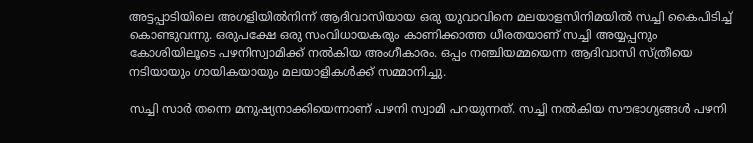അട്ടപ്പാടിയിലെ അഗളിയില്‍നിന്ന് ആദിവാസിയായ ഒരു യുവാവിനെ മലയാളസിനിമയില്‍ സച്ചി കൈപിടിച്ച് കൊണ്ടുവന്നു. ഒരുപക്ഷേ ഒരു സംവിധായകരും കാണിക്കാത്ത ധീരതയാണ് സച്ചി അയ്യപ്പനും കോശിയിലൂടെ പഴനിസ്വാമിക്ക് നല്‍കിയ അംഗീകാരം. ഒപ്പം നഞ്ചിയമ്മയെന്ന ആദിവാസി സ്ത്രീയെ നടിയായും ഗായികയായും മലയാളികള്‍ക്ക് സമ്മാനിച്ചു.

സച്ചി സാര്‍ തന്നെ മനുഷ്യനാക്കിയെന്നാണ് പഴനി സ്വാമി പറയുന്നത്. സച്ചി നല്‍കിയ സൗഭാഗ്യങ്ങള്‍ പഴനി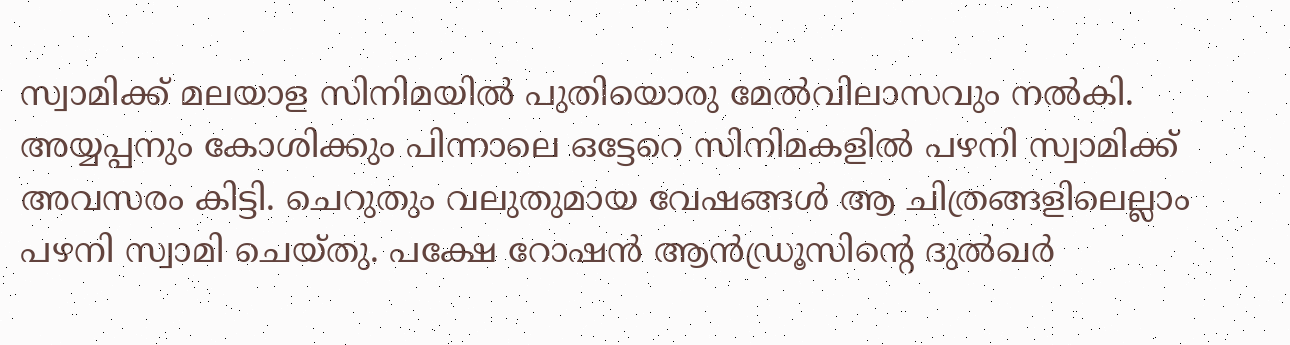സ്വാമിക്ക് മലയാള സിനിമയില്‍ പുതിയൊരു മേല്‍വിലാസവും നല്‍കി. അയ്യപ്പനും കോശിക്കും പിന്നാലെ ഒട്ടേറെ സിനിമകളില്‍ പഴനി സ്വാമിക്ക് അവസരം കിട്ടി. ചെറുതും വലുതുമായ വേഷങ്ങള്‍ ആ ചിത്രങ്ങളിലെല്ലാം പഴനി സ്വാമി ചെയ്തു. പക്ഷേ റോഷന്‍ ആന്‍ഡ്രൂസിന്റെ ദുല്‍ഖര്‍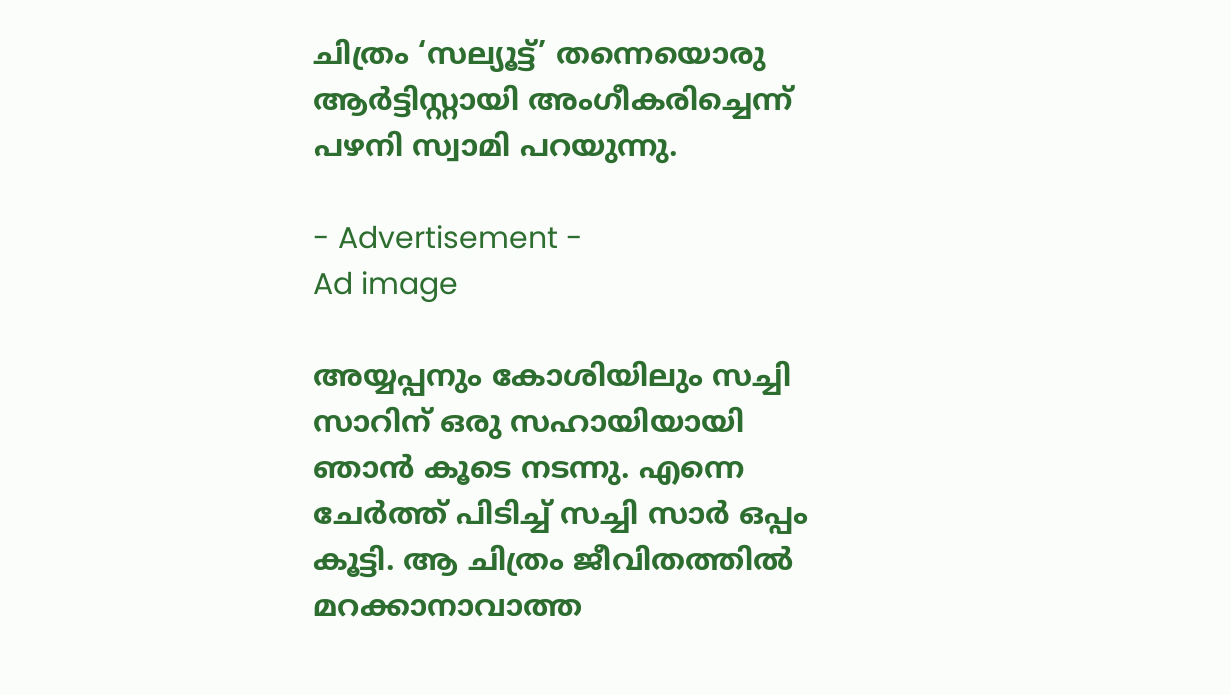ചിത്രം ‘സല്യൂട്ട്’ തന്നെയൊരു ആര്‍ട്ടിസ്റ്റായി അംഗീകരിച്ചെന്ന് പഴനി സ്വാമി പറയുന്നു.

- Advertisement -
Ad image

അയ്യപ്പനും കോശിയിലും സച്ചി സാറിന് ഒരു സഹായിയായി ഞാന്‍ കൂടെ നടന്നു. എന്നെ ചേര്‍ത്ത് പിടിച്ച് സച്ചി സാര്‍ ഒപ്പം കൂട്ടി. ആ ചിത്രം ജീവിതത്തില്‍ മറക്കാനാവാത്ത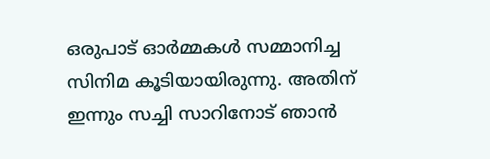ഒരുപാട് ഓര്‍മ്മകള്‍ സമ്മാനിച്ച സിനിമ കൂടിയായിരുന്നു. അതിന് ഇന്നും സച്ചി സാറിനോട് ഞാന്‍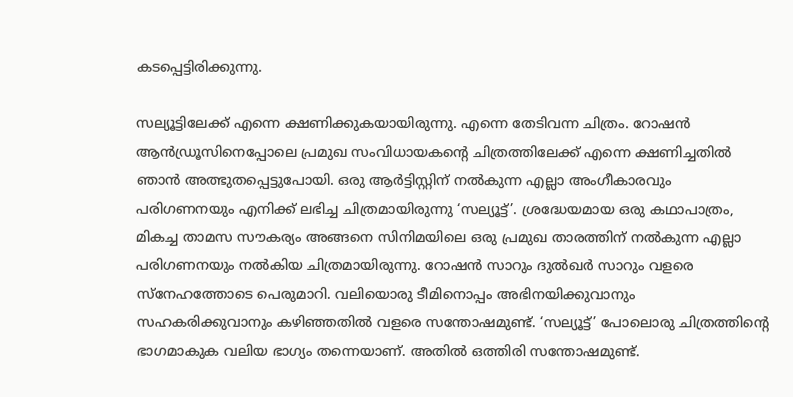കടപ്പെട്ടിരിക്കുന്നു.

സല്യൂട്ടിലേക്ക് എന്നെ ക്ഷണിക്കുകയായിരുന്നു. എന്നെ തേടിവന്ന ചിത്രം. റോഷന്‍ ആന്‍ഡ്രൂസിനെപ്പോലെ പ്രമുഖ സംവിധായകന്റെ ചിത്രത്തിലേക്ക് എന്നെ ക്ഷണിച്ചതില്‍ ഞാന്‍ അത്ഭുതപ്പെട്ടുപോയി. ഒരു ആര്‍ട്ടിസ്റ്റിന് നല്‍കുന്ന എല്ലാ അംഗീകാരവും പരിഗണനയും എനിക്ക് ലഭിച്ച ചിത്രമായിരുന്നു ‘സല്യൂട്ട്’. ശ്രദ്ധേയമായ ഒരു കഥാപാത്രം, മികച്ച താമസ സൗകര്യം അങ്ങനെ സിനിമയിലെ ഒരു പ്രമുഖ താരത്തിന് നല്‍കുന്ന എല്ലാ പരിഗണനയും നല്‍കിയ ചിത്രമായിരുന്നു. റോഷന്‍ സാറും ദുല്‍ഖര്‍ സാറും വളരെ സ്നേഹത്തോടെ പെരുമാറി. വലിയൊരു ടീമിനൊപ്പം അഭിനയിക്കുവാനും സഹകരിക്കുവാനും കഴിഞ്ഞതില്‍ വളരെ സന്തോഷമുണ്ട്. ‘സല്യൂട്ട്’ പോലൊരു ചിത്രത്തിന്റെ ഭാഗമാകുക വലിയ ഭാഗ്യം തന്നെയാണ്. അതില്‍ ഒത്തിരി സന്തോഷമുണ്ട്.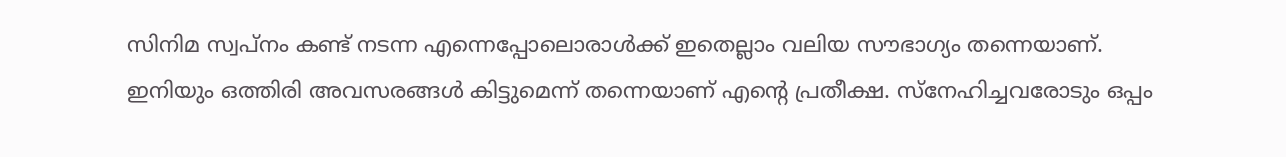സിനിമ സ്വപ്നം കണ്ട് നടന്ന എന്നെപ്പോലൊരാള്‍ക്ക് ഇതെല്ലാം വലിയ സൗഭാഗ്യം തന്നെയാണ്. ഇനിയും ഒത്തിരി അവസരങ്ങള്‍ കിട്ടുമെന്ന് തന്നെയാണ് എന്റെ പ്രതീക്ഷ. സ്നേഹിച്ചവരോടും ഒപ്പം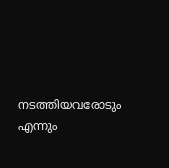നടത്തിയവരോടും എന്നും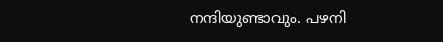നന്ദിയുണ്ടാവും. പഴനി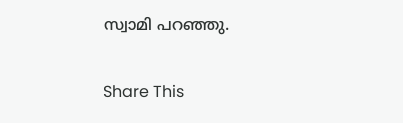സ്വാമി പറഞ്ഞു.

Share This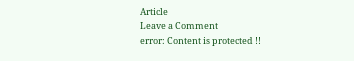Article
Leave a Comment
error: Content is protected !!